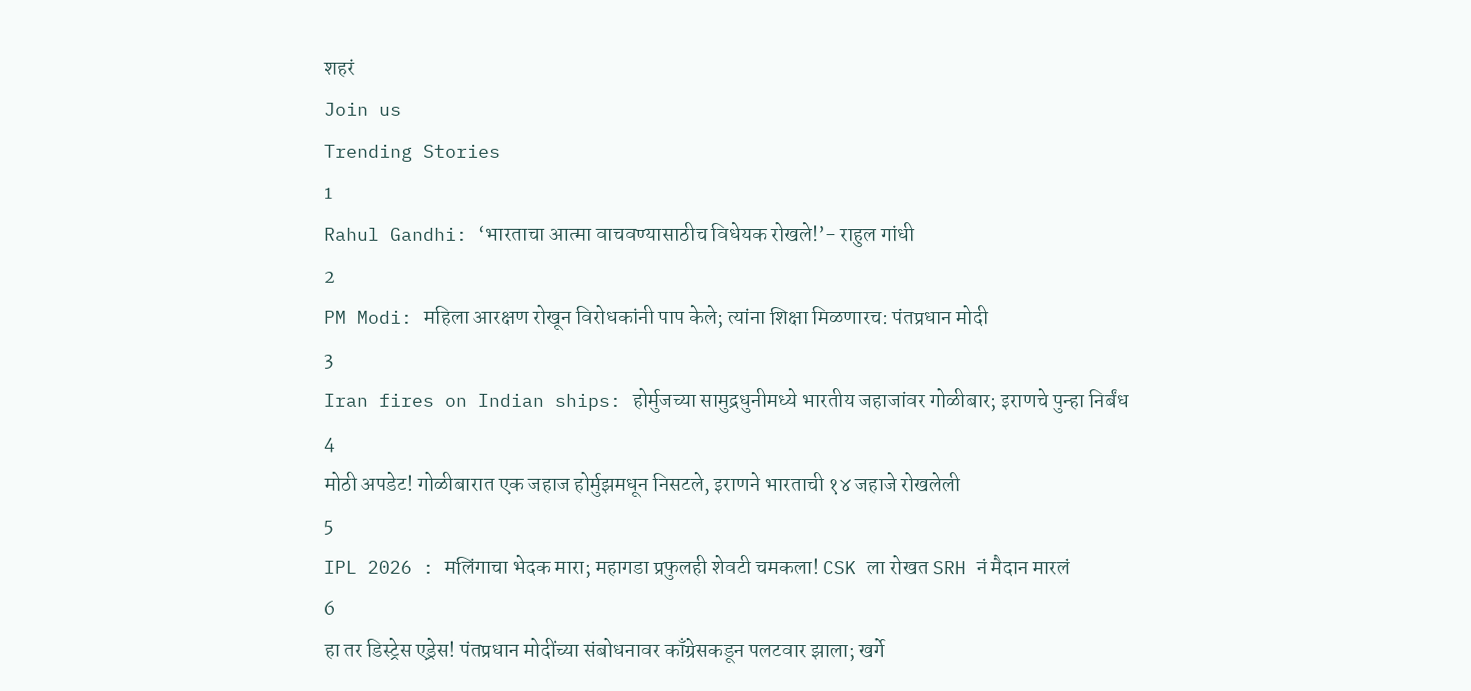शहरं
Join us
Trending Stories
1
Rahul Gandhi: ‘भारताचा आत्मा वाचवण्यासाठीच विधेयक रोखले!’- राहुल गांधी
2
PM Modi: महिला आरक्षण रोखून विरोधकांनी पाप केले; त्यांना शिक्षा मिळणारच: पंतप्रधान मोदी
3
Iran fires on Indian ships: होर्मुजच्या सामुद्रधुनीमध्ये भारतीय जहाजांवर गोळीबार; इराणचे पुन्हा निर्बंध
4
मोठी अपडेट! गोळीबारात एक जहाज होर्मुझमधून निसटले, इराणने भारताची १४ जहाजे रोखलेली
5
IPL 2026 : मलिंगाचा भेदक मारा; महागडा प्रफुलही शेवटी चमकला! CSK ला रोखत SRH नं मैदान मारलं
6
हा तर डिस्ट्रेस एड्रेस! पंतप्रधान मोदींच्या संबोधनावर काँग्रेसकडून पलटवार झाला; खर्गे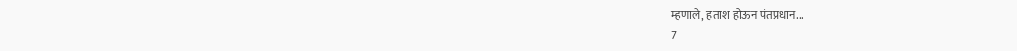म्हणाले, हताश होऊन पंतप्रधान...
7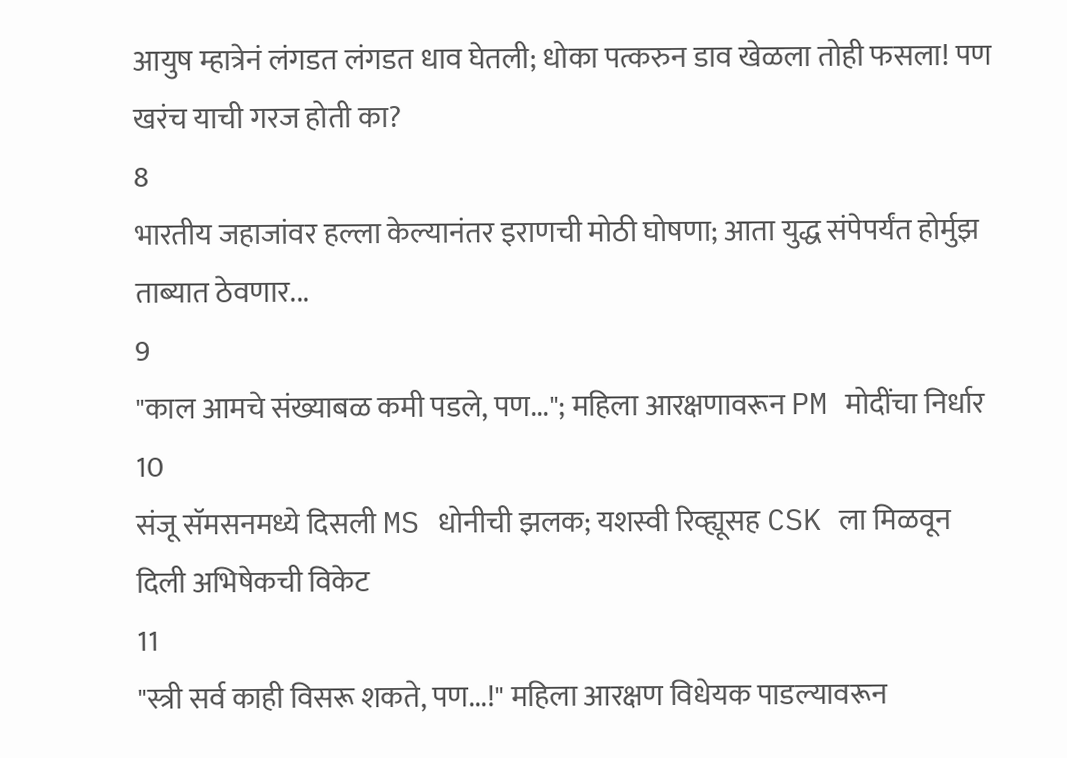आयुष म्हात्रेनं लंगडत लंगडत धाव घेतली; धोका पत्करुन डाव खेळला तोही फसला! पण खरंच याची गरज होती का?
8
भारतीय जहाजांवर हल्ला केल्यानंतर इराणची मोठी घोषणा; आता युद्ध संपेपर्यंत होर्मुझ ताब्यात ठेवणार...
9
"काल आमचे संख्याबळ कमी पडले, पण..."; महिला आरक्षणावरून PM मोदींचा निर्धार
10
संजू सॅमसनमध्ये दिसली MS धोनीची झलक; यशस्वी रिव्ह्यूसह CSK ला मिळवून दिली अभिषेकची विकेट
11
"स्त्री सर्व काही विसरू शकते, पण...!" महिला आरक्षण विधेयक पाडल्यावरून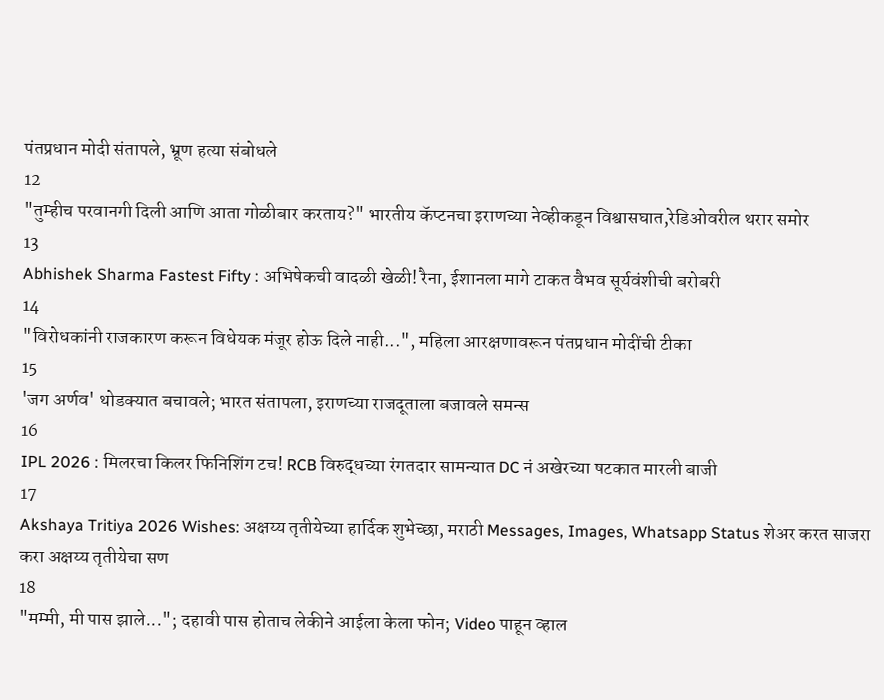पंतप्रधान मोदी संतापले, भ्रूण हत्या संबोधले
12
"तुम्हीच परवानगी दिली आणि आता गोळीबार करताय?" भारतीय कॅप्टनचा इराणच्या नेव्हीकडून विश्वासघात,रेडिओवरील थरार समोर
13
Abhishek Sharma Fastest Fifty : अभिषेकची वादळी खेळी! रैना, ईशानला मागे टाकत वैभव सूर्यवंशीची बरोबरी
14
"विरोधकांनी राजकारण करून विधेयक मंजूर होऊ दिले नाही...", महिला आरक्षणावरून पंतप्रधान मोदींची टीका
15
'जग अर्णव' थोडक्यात बचावले; भारत संतापला, इराणच्या राजदूताला बजावले समन्स
16
IPL 2026 : मिलरचा किलर फिनिशिंग टच! RCB विरुद्धच्या रंगतदार सामन्यात DC नं अखेरच्या षटकात मारली बाजी
17
Akshaya Tritiya 2026 Wishes: अक्षय्य तृतीयेच्या हार्दिक शुभेच्छा, मराठी Messages, Images, Whatsapp Status शेअर करत साजरा करा अक्षय्य तृतीयेचा सण
18
"मम्मी, मी पास झाले..."; दहावी पास होताच लेकीने आईला केला फोन; Video पाहून व्हाल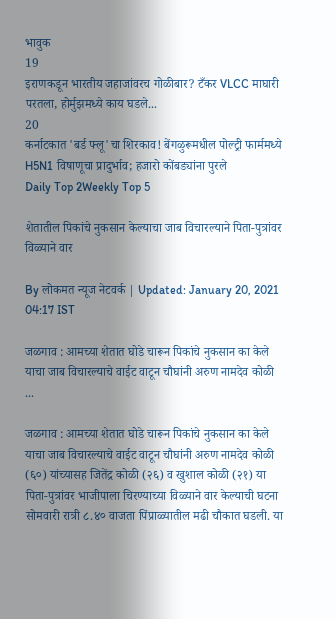भावुक
19
इराणकडून भारतीय जहाजांवरच गोळीबार? टँकर VLCC माघारी परतला, होर्मुझमध्ये काय घडले...
20
कर्नाटकात 'बर्ड फ्लू'चा शिरकाव! बेंगळुरूमधील पोल्ट्री फार्ममध्ये H5N1 विषाणूचा प्रादुर्भाव; हजारो कोंबड्यांना पुरले
Daily Top 2Weekly Top 5

शेतातील पिकांचे नुकसान केल्याचा जाब विचारल्याने पिता-पुत्रांवर विळ्याने वार

By लोकमत न्यूज नेटवर्क | Updated: January 20, 2021 04:17 IST

जळगाव : आमच्या शेतात घोडे चारून पिकांचे नुकसान का केले याचा जाब विचारल्याचे वाईट वाटून चौघांनी अरुण नामदेव कोळी ...

जळगाव : आमच्या शेतात घोडे चारून पिकांचे नुकसान का केले याचा जाब विचारल्याचे वाईट वाटून चौघांनी अरुण नामदेव कोळी (६०) यांच्यासह जितेंद्र कोळी (२६) व खुशाल कोळी (२१) या पिता-पुत्रांवर भाजीपाला चिरण्याच्या विळ्याने वार केल्याची घटना सोमवारी रात्री ८.४० वाजता पिंप्राळ्यातील मढी चौकात घडली. या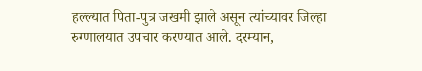हल्ल्यात पिता-पुत्र जखमी झाले असून त्यांच्यावर जिल्हा रुग्णालयात उपचार करण्यात आले. दरम्यान,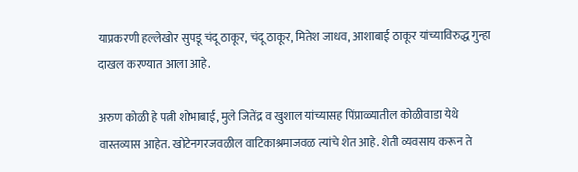याप्रकरणी हल्लेखोर सुपडू चंदू ठाकूर, चंदू ठाकूर, मितेश जाधव, आशाबाई ठाकूर यांच्याविरुद्ध गुन्हा दाखल करण्यात आला आहे.

अरुण कोळी हे पत्नी शोभाबाई, मुले जितेंद्र व खुशाल यांच्यासह पिंप्राळ्यातील कोळीवाडा येथे वास्तव्यास आहेत. खोटेनगरजवळील वाटिकाश्रमाजवळ त्यांचे शेत आहे. शेती व्यवसाय करून ते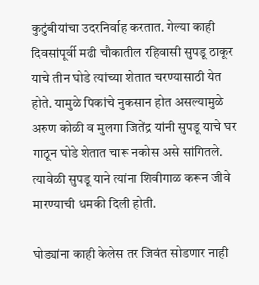कुटुंबीयांचा उदरनिर्वाह करतात. गेल्या काही दिवसांपूर्वी मढी चौकातील रहिवासी सुपडू ठाकूर याचे तीन घोडे त्यांच्या शेतात चरण्यासाठी येत होते. यामुळे पिकांचे नुकसान होत असल्यामुळे अरुण कोळी व मुलगा जितेंद्र यांनी सुपडू याचे घर गाठून घोडे शेतात चारू नकोस असे सांगितले. त्यावेळी सुपडू याने त्यांना शिवीगाळ करून जीवे मारण्याची धमकी दिली होती.

घोड्यांना काही केलेस तर जिवंत सोडणार नाही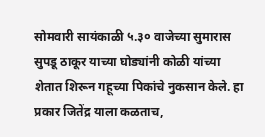सोमवारी सायंकाळी ५.३० वाजेच्या सुमारास सुपडू ठाकूर याच्या घोड्यांनी कोळी यांच्या शेतात शिरून गहूच्या पिकांचे नुकसान केले. हा प्रकार जितेंद्र याला कळताच,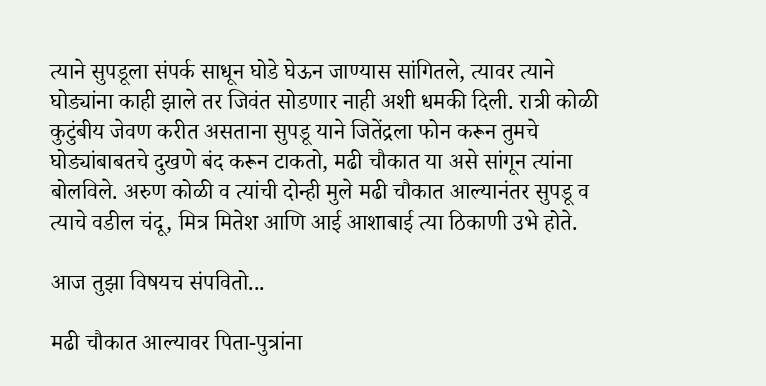त्याने सुपडूला संपर्क साधून घोडे घेऊन जाण्यास सांगितले, त्यावर त्याने घोड्यांना काही झाले तर जिवंत सोडणार नाही अशी धमकी दिली. रात्री कोळी कुटुंबीय जेवण करीत असताना सुपडू याने जितेंद्रला फोन करून तुमचे घोड्यांबाबतचे दुखणे बंद करून टाकतो, मढी चौकात या असे सांगून त्यांना बोलविले. अरुण कोळी व त्यांची दोन्ही मुले मढी चौकात आल्यानंतर सुपडू व त्याचे वडील चंदू, मित्र मितेश आणि आई आशाबाई त्या ठिकाणी उभे होते.

आज तुझा विषयच संपवितो...

मढी चौकात आल्यावर पिता-पुत्रांना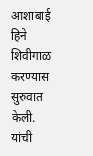आशाबाई हिने शिवीगाळ करण्यास सुरुवात केली. यांची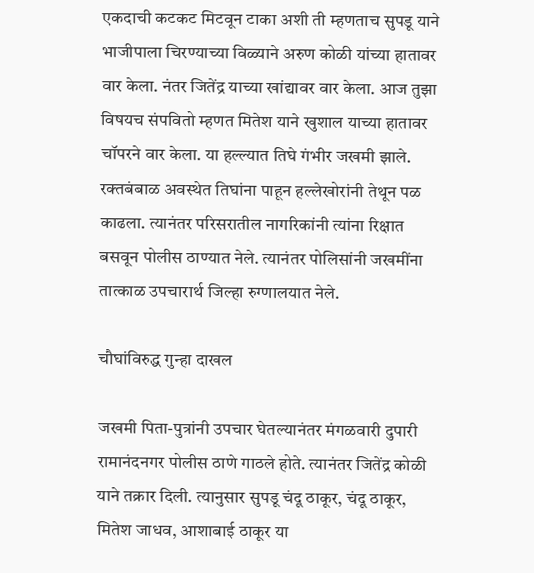एकदाची कटकट मिटवून टाका अशी ती म्हणताच सुपडू याने भाजीपाला चिरण्याच्या विळ्याने अरुण कोळी यांच्या हातावर वार केला. नंतर जितेंद्र याच्या खांद्यावर वार केला. आज तुझा विषयच संपवितो म्हणत मितेश याने खुशाल याच्या हातावर चॉपरने वार केला. या हल्ल्यात तिघे गंभीर जखमी झाले. रक्तबंबाळ अवस्थेत तिघांना पाहून हल्लेखोरांनी तेथून पळ काढला. त्यानंतर परिसरातील नागरिकांनी त्यांना रिक्षात बसवून पोलीस ठाण्यात नेले. त्यानंतर पोलिसांनी जखमींना तात्काळ उपचारार्थ जिल्हा रुग्णालयात नेले.

चौघांविरुद्ध गुन्हा दाखल

जखमी पिता-पुत्रांनी उपचार घेतल्यानंतर मंगळवारी दुपारी रामानंदनगर पोलीस ठाणे गाठले होते. त्यानंतर जितेंद्र कोळी याने तक्रार दिली. त्यानुसार सुपडू चंदू ठाकूर, चंदू ठाकूर, मितेश जाधव, आशाबाई ठाकूर या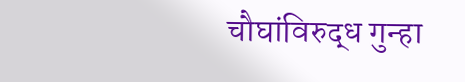चौघांविरुद्ध गुन्हा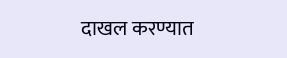दाखल करण्यात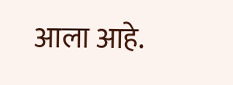आला आहे.